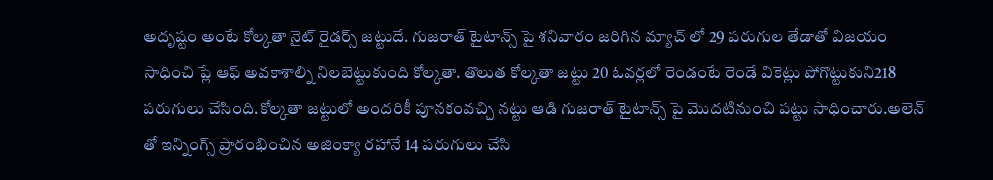అదృష్టం అంటే కోల్కతా నైట్ రైడర్స్ జట్టుదే. గుజరాత్ టైటాన్స్ పై శనివారం జరిగిన మ్యాచ్ లో 29 పరుగుల తేడాతో విజయం సాధించి ప్లే ఆఫ్ అవకాశాల్ని నిలబెట్టుకుంది కోల్కతా. తొలుత కోల్కతా జట్టు 20 ఓవర్లలో రెండంటే రెండే వికెట్లు పోగొట్టుకుని218 పరుగులు చేసింది.కోల్కతా జట్టులో అందరికీ పూనకంవచ్చి నట్టు ఆడి గుజరాత్ టైటాన్స్ పై మొదటినుంచి పట్టు సాధించారు.అలెన్ తో ఇన్నింగ్స్ ప్రారంభించిన అజింక్యా రహానే 14 పరుగులు చేసి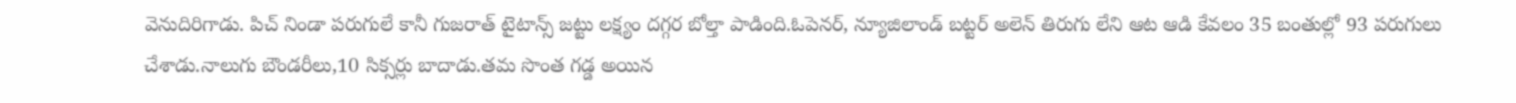వెనుదిరిగాడు. పిచ్ నిండా పరుగులే కానీ గుజరాత్ టైటాన్స్ జట్టు లక్ష్యం దగ్గర బోల్తా పాడింది.ఓపెనర్, న్యూజిలాండ్ బట్టర్ అలెన్ తిరుగు లేని ఆట ఆడి కేవలం 35 బంతుల్లో 93 పరుగులు చేశాడు.నాలుగు బౌండరీలు,10 సిక్సర్లు బాదాడు.తమ సొంత గడ్డ అయిన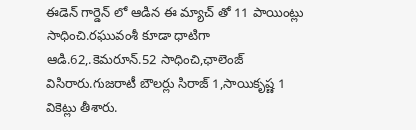ఈడెన్ గార్డెన్ లో ఆడిన ఈ మ్యాచ్ తో 11 పాయింట్లు సాధించి.రఘువంశీ కూడా ధాటిగా ఆడి.62,.కెమరూన్.52 సాధించి,ఛాలెంజ్ విసిరారు.గుజరాటీ బౌలర్లు సిరాజ్ 1,సాయికృష్ణ 1 వికెట్లు తీశారు.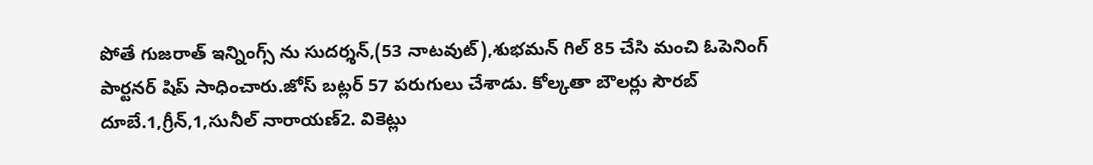పోతే గుజరాత్ ఇన్నింగ్స్ ను సుదర్శన్,(53 నాటవుట్),శుభమన్ గిల్ 85 చేసి మంచి ఓపెనింగ్ పార్టనర్ షిప్ సాధించారు.జోస్ బట్లర్ 57 పరుగులు చేశాడు. కోల్కతా బౌలర్లు సౌరబ్ దూబే.1,గ్రీన్,1,సునీల్ నారాయణ్2. వికెట్లు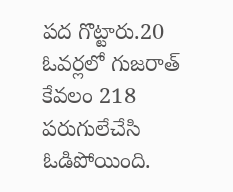పద గొట్టారు.20 ఓవర్లలో గుజరాత్ కేవలం 218 పరుగులేచేసి ఓడిపోయింది.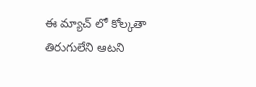ఈ మ్యాచ్ లో కోల్కతా తిరుగులేని ఆటని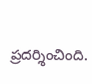ప్రదర్శించింది.